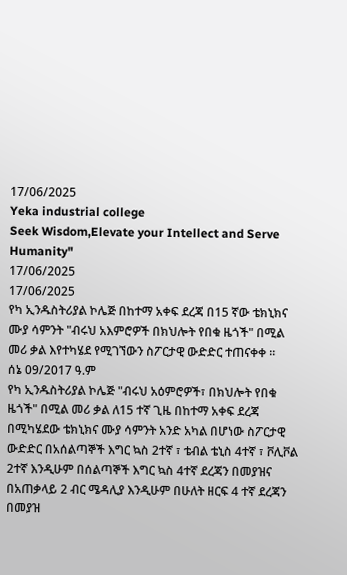17/06/2025
Yeka industrial college
Seek Wisdom,Elevate your Intellect and Serve Humanity"
17/06/2025
17/06/2025
የካ ኢንዱስትሪያል ኮሌጅ በከተማ አቀፍ ደረጃ በ15 ኛው ቴክኒክና ሙያ ሳምንት "ብሩህ አእምሮዎች በክህሎት የበቁ ዜጎች" በሚል መሪ ቃል እየተካሄደ የሚገኘውን ስፖርታዊ ውድድር ተጠናቀቀ ፡፡
ሰኔ 09/2017 ዓ.ም
የካ ኢንዱስትሪያል ኮሌጅ "ብሩህ አዕምሮዎች፣ በክህሎት የበቁ ዜጎች" በሚል መሪ ቃል ለ15 ተኛ ጊዜ በከተማ አቀፍ ደረጃ በሚካሄደው ቴክኒክና ሙያ ሳምንት አንድ አካል በሆነው ስፖርታዊ ውድድር በአሰልጣኞች እግር ኳስ 2ተኛ ፣ ቴብል ቴኒስ 4ተኛ ፣ ቮሊቮል 2ተኛ እንዲሁም በሰልጣኞች እግር ኳስ 4ተኛ ደረጃን በመያዝና በአጠቃላይ 2 ብር ሜዳሊያ እንዲሁም በሁለት ዘርፍ 4 ተኛ ደረጃን በመያዝ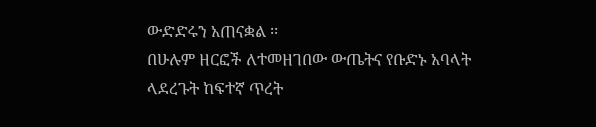ውድድሩን አጠናቋል ፡፡
በሁሉም ዘርፎች ለተመዘገበው ውጤትና የቡድኑ አባላት ላደረጉት ከፍተኛ ጥረት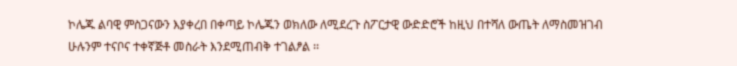ኮሌጁ ልባዊ ምስጋናውን እያቀረበ በቀጣይ ኮሌጁን ወክለው ለሚደረጉ ስፖርታዊ ውድድሮች ከዚህ በተሻለ ውጤት ለማስመዝገብ ሁሉንም ተናቦና ተቀኛጅቶ መስራት እንደሚጠብቅ ተገልፆል ፡፡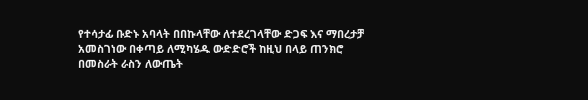የተሳታፊ ቡድኑ አባላት በበኩላቸው ለተደረገላቸው ድጋፍ እና ማበረታቻ አመስገነው በቀጣይ ለሚካሄዱ ውድድሮች ከዚህ በላይ ጠንክሮ በመስራት ራስን ለውጤት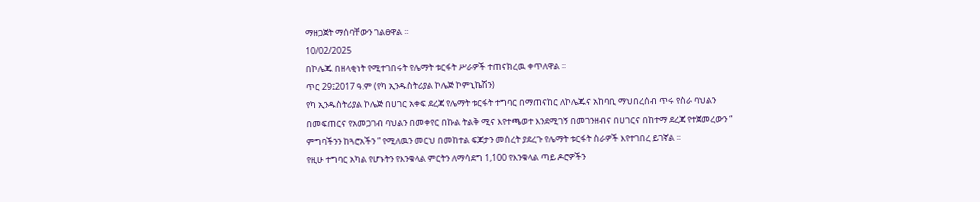ማዘጋጀት ማሰባቸውን ገልፀዋል ፡፡
10/02/2025
በኮሌጁ በዘላቂነት የሚተገበሩት የሌማት ቱርፋት ሥራዎች ተጠናክረዉ ቀጥለዋል ፡፡
ጥር 29፤2017 ዓ.ም (የካ ኢንዱስትሪያል ኮሌጅ ኮምኒኬሽን)
የካ ኢንዱስትሪያል ኮሌጅ በሀገር አቀፍ ደረጃ የሌማት ቱርፋት ተግባር በማጠናከር ለኮሌጁና አከባቢ ማህበረሰብ ጥሩ የስራ ባህልን በመፍጠርና የአመጋገብ ባህልን በመቀየር በኩል ትልቅ ሚና እየተጫወተ እንደሚገኝ በመገንዘብና በሀገርና በከተማ ደረጃ የተጀመረውን “ ምግባችንን ከጓሮአችን ” የሚለዉን መርህ በመከተል ፍጆታን መሰረት ያደረጉ የሌማት ቱርፋት ስራዎች እየተገበረ ይገኛል ፡፡
የዚሁ ተግባር አካል የሆኑትን የእንቁላል ምርትን ለማሳደግ 1,100 የእንቁላል ጣይ ዶሮዎችን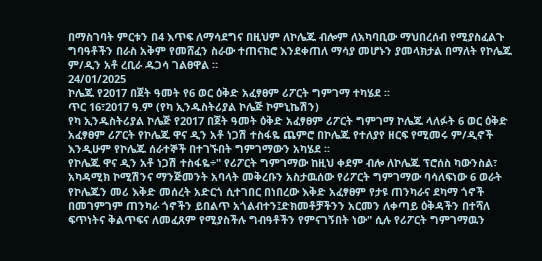በማስገባት ምርቱን በ4 እጥፍ ለማሳደግና በዚህም ለኮሌጁ ብሎም ለአካባቢው ማህበረሰብ የሚያስፈልጉ ግባዓቶችን በራስ አቅም የመሸፈን ስራው ተጠናክሮ እንደቀጠለ ማሳያ መሆኑን ያመላክታል በማለት የኮሌጁ ም/ዲን አቶ ረቢራ ዱጋሳ ገልፀዋል ።
24/01/2025
ኮሌጁ የ2017 በጀት ዓመት የ6 ወር ዕቅድ አፈፃፀም ሪፖርት ግምገማ ተካሄደ ፡፡
ጥር 16፣2017 ዓ.ም (የካ ኢንዱስትሪያል ኮሌጅ ኮምኒኬሽን)
የካ ኢንዱስትሪያል ኮሌጅ የ2017 በጀት ዓመት ዕቅድ አፈፃፀም ሪፖርት ግምገማ ኮሌጁ ላለፉት 6 ወር ዕቅድ አፈፃፀም ሪፖርት የኮሌጁ ዋና ዲን አቶ ነጋሽ ተስፋዬ ጨምሮ በኮሌጁ የተለያየ ዘርፍ የሚመሩ ም/ዲኖች እንዲሁም የኮሌጁ ሰራተኞች በተገኙበት ግምገማውን አካሄደ ፡፡
የኮሌጁ ዋና ዲን አቶ ነጋሽ ተስፋዬ÷" የሪፖርት ግምገማው ከዚህ ቀደም ብሎ ለኮሌጁ ፕሮሰስ ካውንስል፣ አካዳሚክ ኮሚሽንና ማንጅመንት አባላት መቅረቡን አስታዉሰው የሪፖርት ግምገማው ባሳለፍነው 6 ወራት የኮሌጁን መሪ እቅድ መሰረት አድርጎ ሲተገበር በነበረው እቅድ አፈፃፀም የታዩ ጠንካራና ደካማ ጎኖች በመገምገም ጠንካራ ጎኖችን ይበልጥ አጎልብተን፤ድክመቶቻችንን አርመን ለቀጣይ ዕቅዳችን በተሻለ ፍጥነትና ቅልጥፍና ለመፈጸም የሚያስችሉ ግብዓቶችን የምናገኝበት ነው" ሲሉ የሪፖርት ግምገማዉን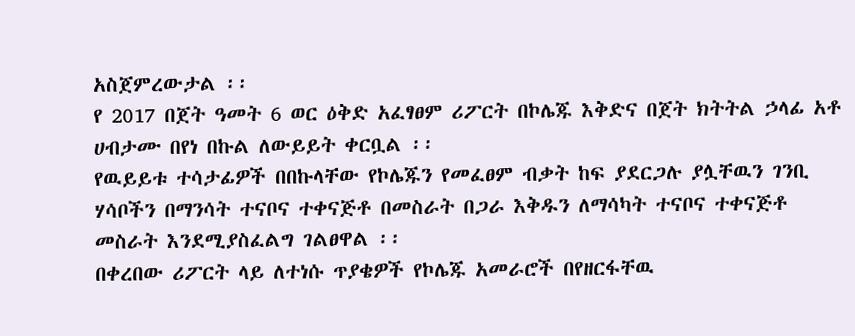አስጀምረውታል ፡፡
የ 2017 በጀት ዓመት 6 ወር ዕቅድ አፈፃፀም ሪፖርት በኮሌጁ እቅድና በጀት ክትትል ኃላፊ አቶ ሀብታሙ በየነ በኩል ለውይይት ቀርቧል ፡፡
የዉይይቱ ተሳታፊዎች በበኩላቸው የኮሌጁን የመፈፀም ብቃት ከፍ ያደርጋሉ ያሏቸዉን ገንቢ ሃሳቦችን በማንሳት ተናቦና ተቀናጅቶ በመስራት በጋራ እቅዱን ለማሳካት ተናቦና ተቀናጅቶ መስራት እንደሚያስፈልግ ገልፀዋል ፡፡
በቀረበው ሪፖርት ላይ ለተነሱ ጥያቄዎች የኮሌጁ አመራሮች በየዘርፋቸዉ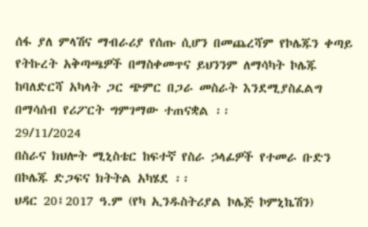ሰፋ ያለ ምላሽና ማብራሪያ የሰጡ ሲሆን በመጨረሻም የኮሌጁን ቀጣይ የትኩረት አቅጣጫዎች በማስቀመጥና ይህንንም ለማሳካት ኮሌጁ ከባለድርሻ አካላት ጋር ጭምር በጋራ መስራት እንደሚያስፈልግ በማሳሰብ የሪፖርት ግምገማው ተጠናቋል ፡፡
29/11/2024
በስራና ክህሎት ሚኒስቴር ከፍተኛ የስራ ኃላፊዎች የተመራ ቡድን በኮሌጁ ድጋፍና ክትትል አካሄደ ፡፡
ህዳር 20፤2017 ዓ.ም (የካ ኢንዱስትሪያል ኮሌጅ ኮምኒኬሽን)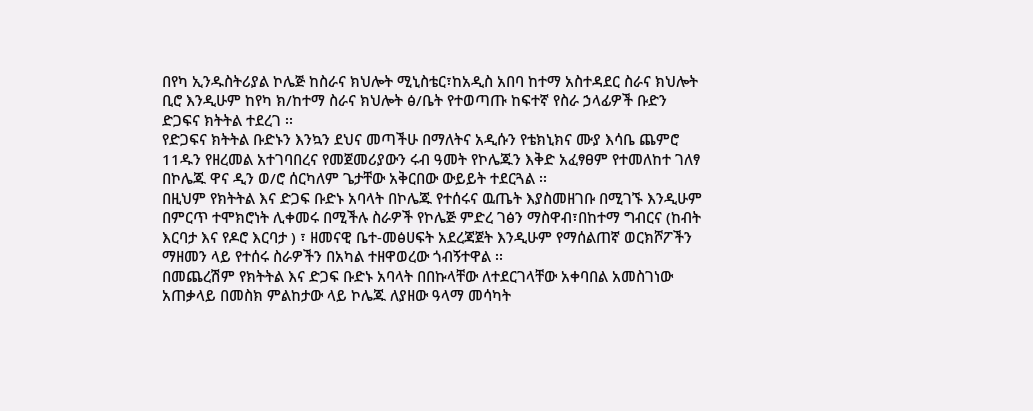በየካ ኢንዱስትሪያል ኮሌጅ ከስራና ክህሎት ሚኒስቴር፣ከአዲስ አበባ ከተማ አስተዳደር ስራና ክህሎት ቢሮ እንዲሁም ከየካ ክ/ከተማ ስራና ክህሎት ፅ/ቤት የተወጣጡ ከፍተኛ የስራ ኃላፊዎች ቡድን ድጋፍና ክትትል ተደረገ ፡፡
የድጋፍና ክትትል ቡድኑን እንኳን ደህና መጣችሁ በማለትና አዲሱን የቴክኒክና ሙያ እሳቤ ጨምሮ 11ዱን የዘረመል አተገባበረና የመጀመሪያውን ሩብ ዓመት የኮሌጁን እቅድ አፈፃፀም የተመለከተ ገለፃ በኮሌጁ ዋና ዲን ወ/ሮ ሰርካለም ጌታቸው አቅርበው ውይይት ተደርጓል ፡፡
በዚህም የክትትል እና ድጋፍ ቡድኑ አባላት በኮሌጁ የተሰሩና ዉጤት እያስመዘገቡ በሚገኙ እንዲሁም በምርጥ ተሞክሮነት ሊቀመሩ በሚችሉ ስራዎች የኮሌጅ ምድረ ገፅን ማስዋብ፣በከተማ ግብርና (ከብት እርባታ እና የዶሮ እርባታ ) ፣ ዘመናዊ ቤተ-መፅሀፍት አደረጃጀት እንዲሁም የማሰልጠኛ ወርክሾፖችን ማዘመን ላይ የተሰሩ ስራዎችን በአካል ተዘዋወረው ጎብኝተዋል ፡፡
በመጨረሽም የክትትል እና ድጋፍ ቡድኑ አባላት በበኩላቸው ለተደርገላቸው አቀባበል አመስገነው አጠቃላይ በመስክ ምልከታው ላይ ኮሌጁ ለያዘው ዓላማ መሳካት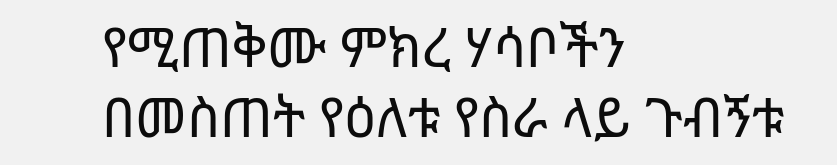የሚጠቅሙ ምክረ ሃሳቦችን በመስጠት የዕለቱ የስራ ላይ ጉብኝቱ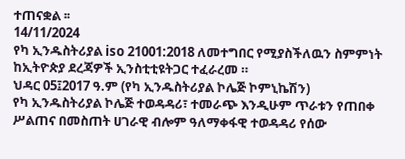ተጠናቋል ፡፡
14/11/2024
የካ ኢንዱስትሪያል iso 21001:2018 ለመተግበር የሚያስችለዉን ስምምነት ከኢትዮጵያ ደረጃዎች ኢንስቲቲዩትጋር ተፈራረመ ።
ህዳር 05፤2017 ዓ.ም (የካ ኢንዱስትሪያል ኮሌጅ ኮምኒኬሽን)
የካ ኢንዱስትሪያል ኮሌጅ ተወዳዳሪ፣ ተመራጭ እንዲሁም ጥራቱን የጠበቀ ሥልጠና በመስጠት ሀገራዊ ብሎም ዓለማቀፋዊ ተወዳዳሪ የሰው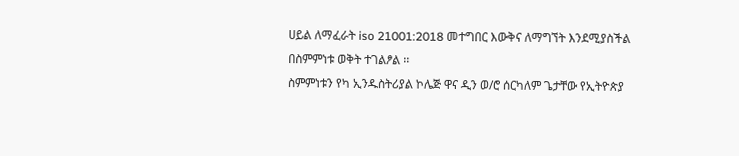ሀይል ለማፈራት iso 21001:2018 መተግበር እውቅና ለማግኘት እንደሚያስችል በስምምነቱ ወቅት ተገልፆል ፡፡
ስምምነቱን የካ ኢንዱስትሪያል ኮሌጅ ዋና ዲን ወ/ሮ ሰርካለም ጌታቸው የኢትዮጵያ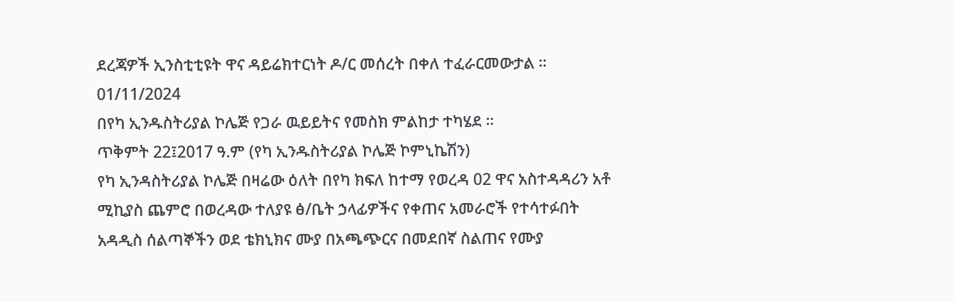ደረጃዎች ኢንስቲቲዩት ዋና ዳይሬክተርነት ዶ/ር መሰረት በቀለ ተፈራርመውታል ።
01/11/2024
በየካ ኢንዱስትሪያል ኮሌጅ የጋራ ዉይይትና የመስክ ምልከታ ተካሄደ ፡፡
ጥቅምት 22፤2017 ዓ.ም (የካ ኢንዱስትሪያል ኮሌጅ ኮምኒኬሽን)
የካ ኢንዳስትሪያል ኮሌጅ በዛሬው ዕለት በየካ ክፍለ ከተማ የወረዳ 02 ዋና አስተዳዳሪን አቶ ሚኪያስ ጨምሮ በወረዳው ተለያዩ ፅ/ቤት ኃላፊዎችና የቀጠና አመራሮች የተሳተፉበት አዳዲስ ሰልጣኞችን ወደ ቴክኒክና ሙያ በአጫጭርና በመደበኛ ስልጠና የሙያ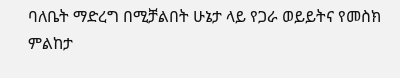ባለቤት ማድረግ በሚቻልበት ሁኔታ ላይ የጋራ ወይይትና የመስክ ምልከታ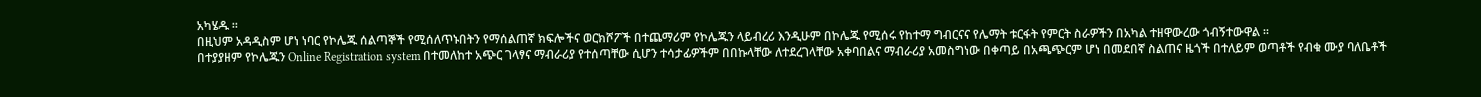አካሄዱ ፡፡
በዚህም አዳዲስም ሆነ ነባር የኮሌጁ ሰልጣኞች የሚሰለጥኑበትን የማሰልጠኛ ክፍሎችና ወርክሾፖች በተጨማሪም የኮሌጁን ላይብረሪ እንዲሁም በኮሌጁ የሚሰሩ የከተማ ግብርናና የሌማት ቱርፋት የምርት ስራዎችን በአካል ተዘዋውረው ጎብኝተውዋል ፡፡
በተያያዘም የኮሌጁን Online Registration system በተመለከተ አጭር ገላፃና ማብራሪያ የተሰጣቸው ሲሆን ተሳታፊዎችም በበኩላቸው ለተደረገላቸው አቀባበልና ማብራሪያ አመስግነው በቀጣይ በአጫጭርም ሆነ በመደበኛ ስልጠና ዜጎች በተለይም ወጣቶች የብቁ ሙያ ባለቤቶች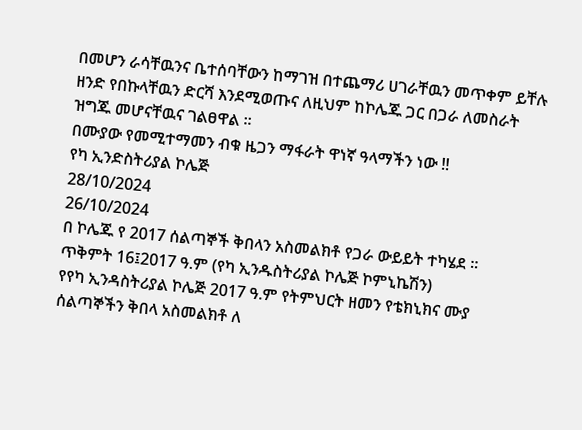በመሆን ራሳቸዉንና ቤተሰባቸውን ከማገዝ በተጨማሪ ሀገራቸዉን መጥቀም ይቸሉ ዘንድ የበኩላቸዉን ድርሻ እንደሚወጡና ለዚህም ከኮሌጁ ጋር በጋራ ለመስራት ዝግጁ መሆናቸዉና ገልፀዋል ፡፡
በሙያው የመሚተማመን ብቁ ዜጋን ማፋራት ዋነኛ ዓላማችን ነው !!
የካ ኢንድስትሪያል ኮሌጅ
28/10/2024
26/10/2024
በ ኮሌጁ የ 2017 ሰልጣኞች ቅበላን አስመልክቶ የጋራ ውይይት ተካሄደ ፡፡
ጥቅምት 16፤2017 ዓ.ም (የካ ኢንዱስትሪያል ኮሌጅ ኮምኒኬሽን)
የየካ ኢንዳስትሪያል ኮሌጅ 2017 ዓ.ም የትምህርት ዘመን የቴክኒክና ሙያ ሰልጣኞችን ቅበላ አስመልክቶ ለ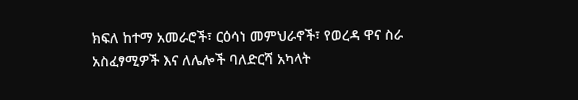ክፍለ ከተማ አመራሮች፣ ርዕሳነ መምህራኖች፣ የወረዳ ዋና ስራ አስፈፃሚዎች እና ለሌሎች ባለድርሻ አካላት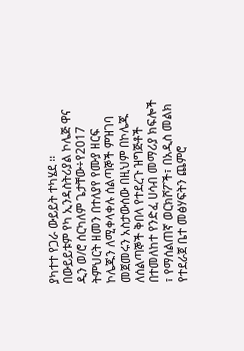ያካተተ የጋራ ውይይት ተካሄደ ፡፡
በውይይቱም የካ ኢንዳስትሪያል ኮሌጅ ዋና ዲን ወ/ሮ ሰርካለም ጌታቸው÷የ2017 ትምህርት ዘመን በተለያየ የሙያ ዘርፍ ኮሌጁን ለሚቀላቀሉ ሰልጣኞች ምዝገባ መጀመሩን አስታውሰው በዚህም በኮሌጁ ለሰልጣኞች ቅበላ የተደረጉ ዝግጅቶች በተመለከተ የንድፈ ሀሳብ መማሪያ ክፍሎች ፣ የማሰልጠኛ ወርክሾፖች፣ በአዲስ መልክ የተደራጀ ቤተ መፅሃፍትን ጨምሮ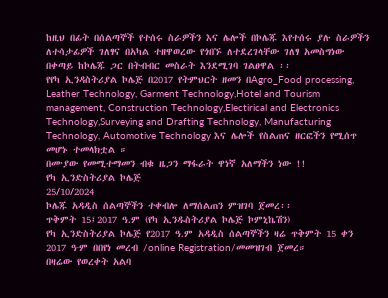ከዚህ በፊት በሰልጣኞች የተሰሩ ስራዎችን እና ሌሎች በኮሌጁ እየተሰሩ ያሉ ስራዎችን ለተሳታፊዎች ገለፃና በአካል ተዘዋወረው የጎበኙ ለተደረገላቸው ገለፃ አመስግነው በቀጣይ ከኮሌጁ ጋር በትብብር መስራት እንደሚገባ ገልፀዋል ፡፡
የየካ ኢንዳስትሪያል ኮሌጅ በ2017 የትምህርት ዘመን በAgro_Food processing, Leather Technology, Garment Technology,Hotel and Tourism management, Construction Technology,Electirical and Electronics Technology,Surveying and Drafting Technology, Manufacturing Technology, Automotive Technology እና ሌሎች የስልጠና ዘርፎችን የሚሰጥ መሆኑ ተመላክቷል ።
በሙያው የመሚተማመን ብቁ ዜጋን ማፋራት ዋነኛ አለማችን ነው !!
የካ ኢንድስትሪያል ኮሌጅ
25/10/2024
ኮሌጁ አዳዲስ ሰልጣኞችን ተቀብሎ ለማሰልጠን ምዝገባ ጀመረ፡፡
ጥቅምት 15፤2017 ዓ.ም (የካ ኢንዱስትሪያል ኮሌጅ ኮምኒኬሽን)
የካ ኢንድስትሪያል ኮሌጅ የ2017 ዓ.ም አዳዲስ ሰልጣኞችን ዛሬ ጥቅምት 15 ቀን 2017 ዓ∙ም በበየነ መረብ /online Registration/መመዝገብ ጀመረ።
በዛሬው የወረቀት አልባ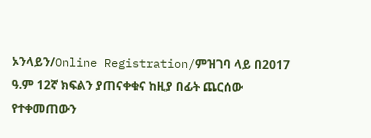ኦንላይን/Online Registration/ምዝገባ ላይ በ2017 ዓ.ም 12ኛ ክፍልን ያጠናቀቁና ከዚያ በፊት ጨርሰው የተቀመጠውን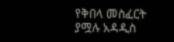የቅበላ መስፈርት ያሟሉ አዳዲስ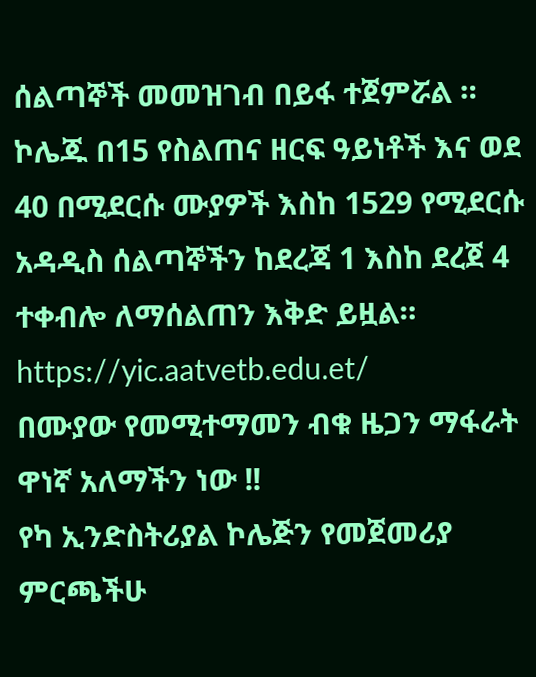ሰልጣኞች መመዝገብ በይፋ ተጀምሯል ።
ኮሌጁ በ15 የስልጠና ዘርፍ ዓይነቶች እና ወደ 40 በሚደርሱ ሙያዎች እስከ 1529 የሚደርሱ አዳዲስ ሰልጣኞችን ከደረጃ 1 እስከ ደረጀ 4 ተቀብሎ ለማሰልጠን እቅድ ይዟል።
https://yic.aatvetb.edu.et/
በሙያው የመሚተማመን ብቁ ዜጋን ማፋራት ዋነኛ አለማችን ነው !!
የካ ኢንድስትሪያል ኮሌጅን የመጀመሪያ ምርጫችሁ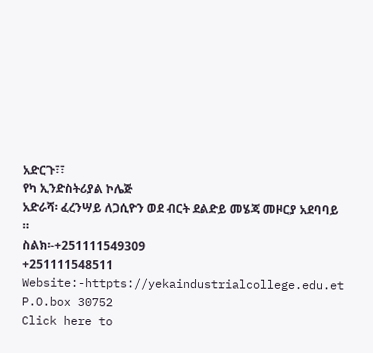አድርጉ፣፣
የካ ኢንድስትሪያል ኮሌጅ
አድራሻ፡ ፈረንሣይ ለጋሲዮን ወደ ብርት ደልድይ መሄጃ መዞርያ አደባባይ ።
ስልክ፡-+251111549309
+251111548511
Website:-httpts://yekaindustrialcollege.edu.et
P.O.box 30752
Click here to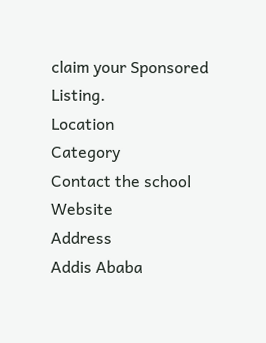claim your Sponsored Listing.
Location
Category
Contact the school
Website
Address
Addis Ababa